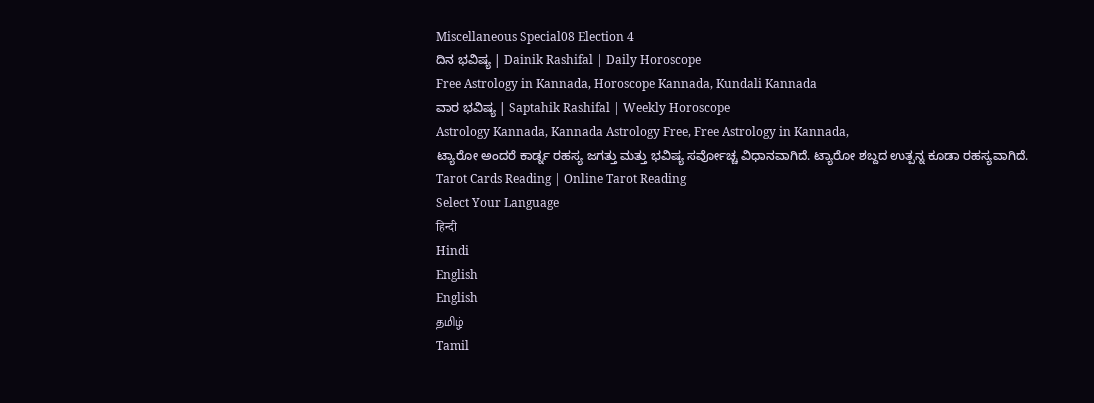Miscellaneous Special08 Election 4
ದಿನ ಭವಿಷ್ಯ | Dainik Rashifal | Daily Horoscope
Free Astrology in Kannada, Horoscope Kannada, Kundali Kannada
ವಾರ ಭವಿಷ್ಯ | Saptahik Rashifal | Weekly Horoscope
Astrology Kannada, Kannada Astrology Free, Free Astrology in Kannada,
ಟ್ಯಾರೋ ಅಂದರೆ ಕಾರ್ಡ್ನ ರಹಸ್ಯ ಜಗತ್ತು ಮತ್ತು ಭವಿಷ್ಯ ಸರ್ವೋಚ್ಚ ವಿಧಾನವಾಗಿದೆ. ಟ್ಯಾರೋ ಶಬ್ದದ ಉತ್ಪನ್ನ ಕೂಡಾ ರಹಸ್ಯವಾಗಿದೆ.
Tarot Cards Reading | Online Tarot Reading
Select Your Language
हिन्दी
Hindi
English
English
தமிழ்
Tamil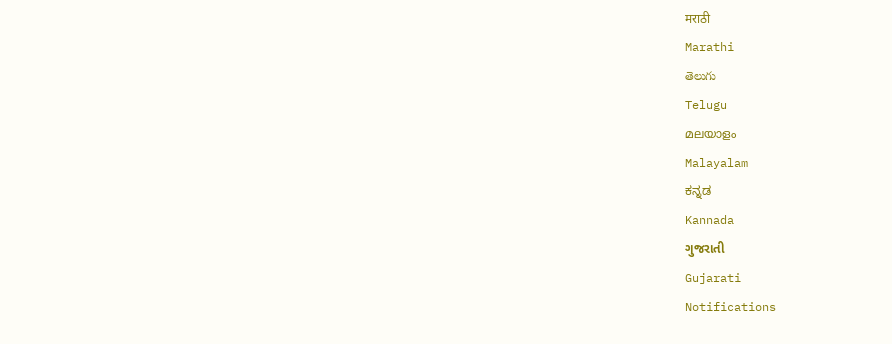मराठी
Marathi
తెలుగు
Telugu
മലയാളം
Malayalam
ಕನ್ನಡ
Kannada
ગુજરાતી
Gujarati
Notifications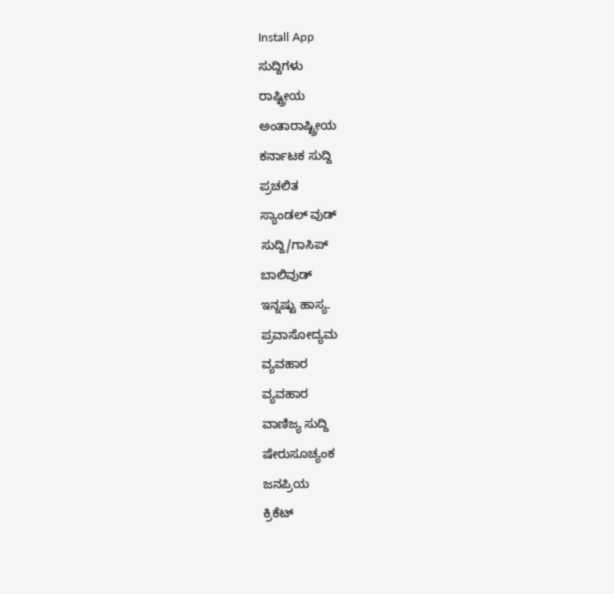Install App
ಸುದ್ದಿಗಳು
ರಾಷ್ಟ್ರೀಯ
ಅಂತಾರಾಷ್ಟ್ರೀಯ
ಕರ್ನಾಟಕ ಸುದ್ದಿ
ಪ್ರಚಲಿತ
ಸ್ಯಾಂಡಲ್ ವುಡ್
ಸುದ್ದಿ/ಗಾಸಿಪ್
ಬಾಲಿವುಡ್
ಇನ್ನಷ್ಟು ಹಾಸ್ಯ.
ಪ್ರವಾಸೋದ್ಯಮ
ವ್ಯವಹಾರ
ವ್ಯವಹಾರ
ವಾಣಿಜ್ಯ ಸುದ್ದಿ
ಷೇರುಸೂಚ್ಯಂಕ
ಜನಪ್ರಿಯ
ಕ್ರಿಕೆಟ್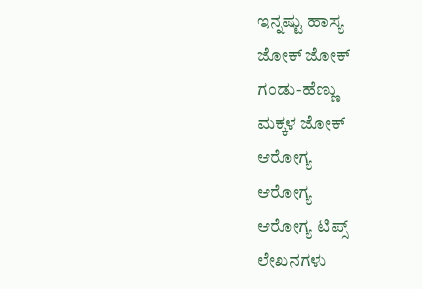ಇನ್ನಷ್ಟು ಹಾಸ್ಯ
ಜೋಕ್ ಜೋಕ್
ಗಂಡು-ಹೆಣ್ಣು
ಮಕ್ಕಳ ಜೋಕ್
ಆರೋಗ್ಯ
ಆರೋಗ್ಯ
ಆರೋಗ್ಯ ಟಿಪ್ಸ್
ಲೇಖನಗಳು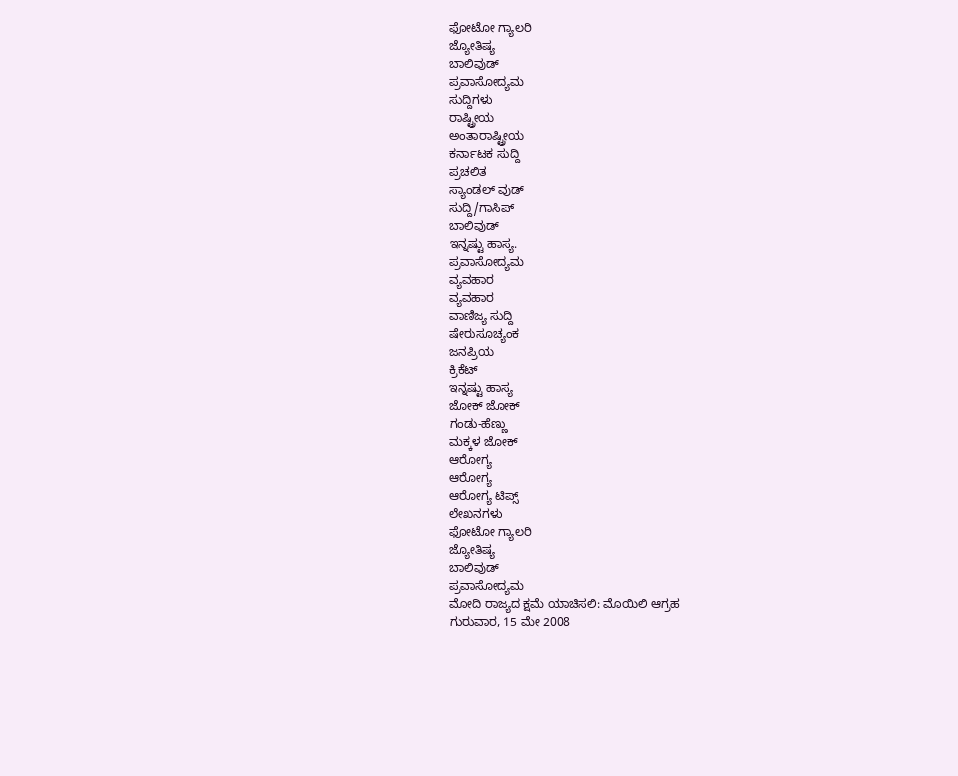ಫೋಟೋ ಗ್ಯಾಲರಿ
ಜ್ಯೋತಿಷ್ಯ
ಬಾಲಿವುಡ್
ಪ್ರವಾಸೋದ್ಯಮ
ಸುದ್ದಿಗಳು
ರಾಷ್ಟ್ರೀಯ
ಅಂತಾರಾಷ್ಟ್ರೀಯ
ಕರ್ನಾಟಕ ಸುದ್ದಿ
ಪ್ರಚಲಿತ
ಸ್ಯಾಂಡಲ್ ವುಡ್
ಸುದ್ದಿ/ಗಾಸಿಪ್
ಬಾಲಿವುಡ್
ಇನ್ನಷ್ಟು ಹಾಸ್ಯ.
ಪ್ರವಾಸೋದ್ಯಮ
ವ್ಯವಹಾರ
ವ್ಯವಹಾರ
ವಾಣಿಜ್ಯ ಸುದ್ದಿ
ಷೇರುಸೂಚ್ಯಂಕ
ಜನಪ್ರಿಯ
ಕ್ರಿಕೆಟ್
ಇನ್ನಷ್ಟು ಹಾಸ್ಯ
ಜೋಕ್ ಜೋಕ್
ಗಂಡು-ಹೆಣ್ಣು
ಮಕ್ಕಳ ಜೋಕ್
ಆರೋಗ್ಯ
ಆರೋಗ್ಯ
ಆರೋಗ್ಯ ಟಿಪ್ಸ್
ಲೇಖನಗಳು
ಫೋಟೋ ಗ್ಯಾಲರಿ
ಜ್ಯೋತಿಷ್ಯ
ಬಾಲಿವುಡ್
ಪ್ರವಾಸೋದ್ಯಮ
ಮೋದಿ ರಾಜ್ಯದ ಕ್ಷಮೆ ಯಾಚಿಸಲಿ: ಮೊಯಿಲಿ ಆಗ್ರಹ
ಗುರುವಾರ, 15 ಮೇ 2008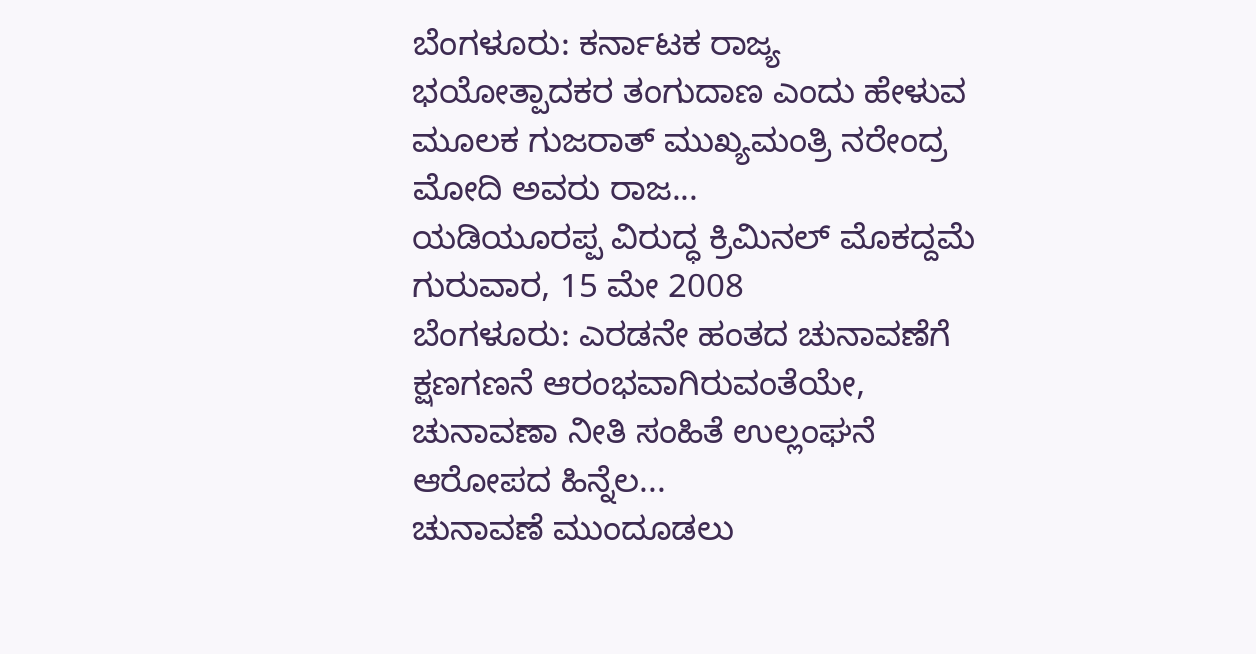ಬೆಂಗಳೂರು: ಕರ್ನಾಟಕ ರಾಜ್ಯ ಭಯೋತ್ಪಾದಕರ ತಂಗುದಾಣ ಎಂದು ಹೇಳುವ ಮೂಲಕ ಗುಜರಾತ್ ಮುಖ್ಯಮಂತ್ರಿ ನರೇಂದ್ರ ಮೋದಿ ಅವರು ರಾಜ...
ಯಡಿಯೂರಪ್ಪ ವಿರುದ್ಧ ಕ್ರಿಮಿನಲ್ ಮೊಕದ್ದಮೆ
ಗುರುವಾರ, 15 ಮೇ 2008
ಬೆಂಗಳೂರು: ಎರಡನೇ ಹಂತದ ಚುನಾವಣೆಗೆ ಕ್ಷಣಗಣನೆ ಆರಂಭವಾಗಿರುವಂತೆಯೇ, ಚುನಾವಣಾ ನೀತಿ ಸಂಹಿತೆ ಉಲ್ಲಂಘನೆ ಆರೋಪದ ಹಿನ್ನೆಲ...
ಚುನಾವಣೆ ಮುಂದೂಡಲು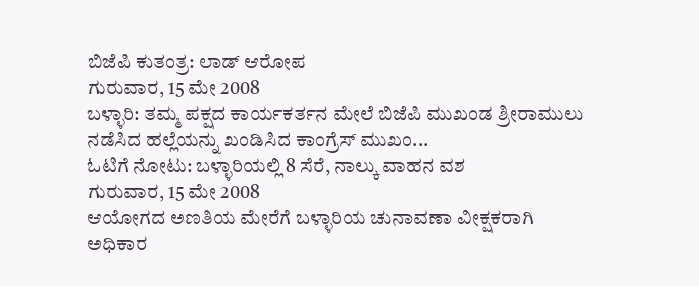ಬಿಜೆಪಿ ಕುತಂತ್ರ: ಲಾಡ್ ಆರೋಪ
ಗುರುವಾರ, 15 ಮೇ 2008
ಬಳ್ಳಾರಿ: ತಮ್ಮ ಪಕ್ಷದ ಕಾರ್ಯಕರ್ತನ ಮೇಲೆ ಬಿಜೆಪಿ ಮುಖಂಡ ಶ್ರೀರಾಮುಲು ನಡೆಸಿದ ಹಲ್ಲೆಯನ್ನು ಖಂಡಿಸಿದ ಕಾಂಗ್ರೆಸ್ ಮುಖಂ...
ಓಟಿಗೆ ನೋಟು: ಬಳ್ಳಾರಿಯಲ್ಲಿ 8 ಸೆರೆ, ನಾಲ್ಕು ವಾಹನ ವಶ
ಗುರುವಾರ, 15 ಮೇ 2008
ಆಯೋಗದ ಅಣತಿಯ ಮೇರೆಗೆ ಬಳ್ಳಾರಿಯ ಚುನಾವಣಾ ವೀಕ್ಷಕರಾಗಿ ಅಧಿಕಾರ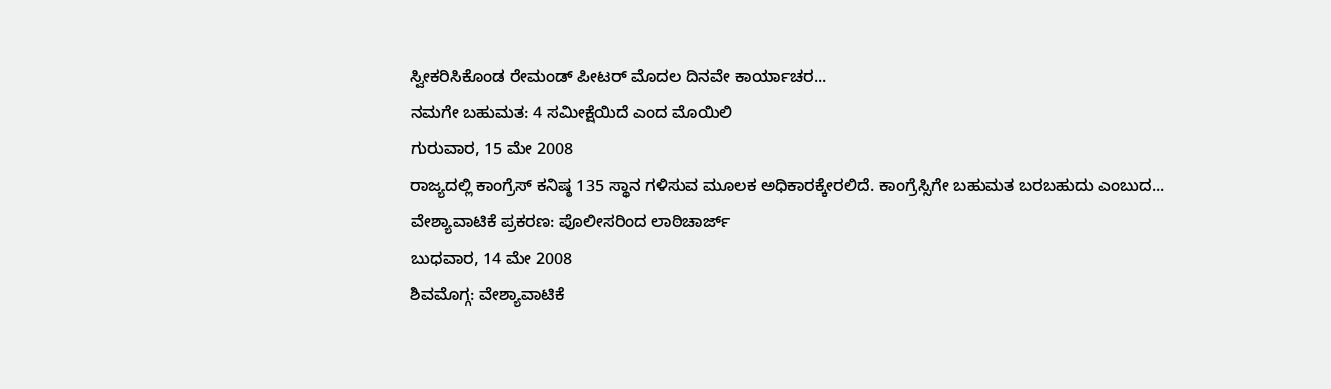ಸ್ವೀಕರಿಸಿಕೊಂಡ ರೇಮಂಡ್ ಪೀಟರ್ ಮೊದಲ ದಿನವೇ ಕಾರ್ಯಾಚರ...
ನಮಗೇ ಬಹುಮತ: 4 ಸಮೀಕ್ಷೆಯಿದೆ ಎಂದ ಮೊಯಿಲಿ
ಗುರುವಾರ, 15 ಮೇ 2008
ರಾಜ್ಯದಲ್ಲಿ ಕಾಂಗ್ರೆಸ್ ಕನಿಷ್ಠ 135 ಸ್ಥಾನ ಗಳಿಸುವ ಮೂಲಕ ಅಧಿಕಾರಕ್ಕೇರಲಿದೆ. ಕಾಂಗ್ರೆಸ್ಸಿಗೇ ಬಹುಮತ ಬರಬಹುದು ಎಂಬುದ...
ವೇಶ್ಯಾವಾಟಿಕೆ ಪ್ರಕರಣ: ಪೊಲೀಸರಿಂದ ಲಾಠಿಚಾರ್ಜ್
ಬುಧವಾರ, 14 ಮೇ 2008
ಶಿವಮೊಗ್ಗ: ವೇಶ್ಯಾವಾಟಿಕೆ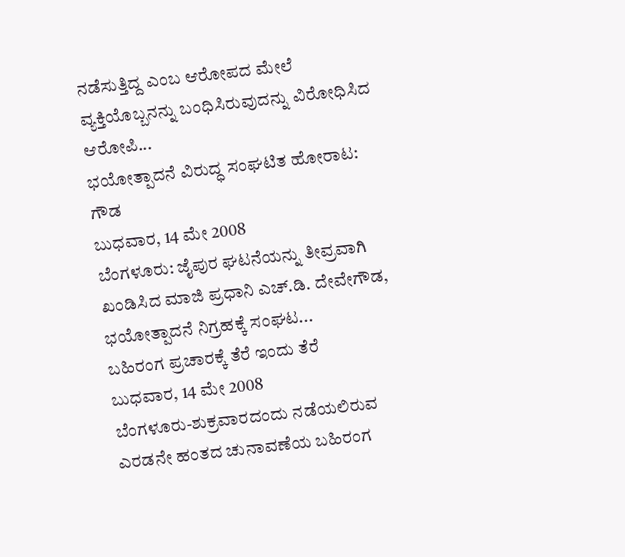ನಡೆಸುತ್ತಿದ್ದ ಎಂಬ ಆರೋಪದ ಮೇಲೆ ವ್ಯಕ್ತಿಯೊಬ್ಬನನ್ನು ಬಂಧಿಸಿರುವುದನ್ನು ವಿರೋಧಿಸಿದ ಆರೋಪಿ...
ಭಯೋತ್ಪಾದನೆ ವಿರುದ್ಧ ಸಂಘಟಿತ ಹೋರಾಟ: ಗೌಡ
ಬುಧವಾರ, 14 ಮೇ 2008
ಬೆಂಗಳೂರು: ಜೈಪುರ ಘಟನೆಯನ್ನು ತೀವ್ರವಾಗಿ ಖಂಡಿಸಿದ ಮಾಜಿ ಪ್ರಧಾನಿ ಎಚ್.ಡಿ. ದೇವೇಗೌಡ, ಭಯೋತ್ಪಾದನೆ ನಿಗ್ರಹಕ್ಕೆ ಸಂಘಟ...
ಬಹಿರಂಗ ಪ್ರಚಾರಕ್ಕೆ ತೆರೆ ಇಂದು ತೆರೆ
ಬುಧವಾರ, 14 ಮೇ 2008
ಬೆಂಗಳೂರು-ಶುಕ್ರವಾರದಂದು ನಡೆಯಲಿರುವ ಎರಡನೇ ಹಂತದ ಚುನಾವಣೆಯ ಬಹಿರಂಗ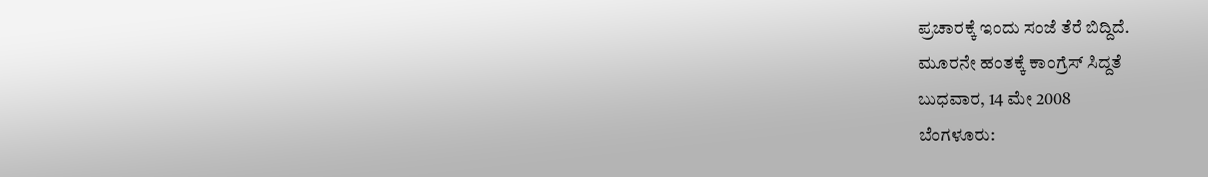ಪ್ರಚಾರಕ್ಕೆ ಇಂದು ಸಂಜೆ ತೆರೆ ಬಿದ್ದಿದೆ.
ಮೂರನೇ ಹಂತಕ್ಕೆ ಕಾಂಗ್ರೆಸ್ ಸಿದ್ದತೆ
ಬುಧವಾರ, 14 ಮೇ 2008
ಬೆಂಗಳೂರು: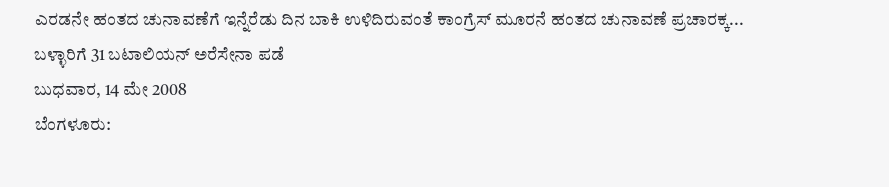ಎರಡನೇ ಹಂತದ ಚುನಾವಣೆಗೆ ಇನ್ನೆರೆಡು ದಿನ ಬಾಕಿ ಉಳಿದಿರುವಂತೆ ಕಾಂಗ್ರೆಸ್ ಮೂರನೆ ಹಂತದ ಚುನಾವಣೆ ಪ್ರಚಾರಕ್ಕ...
ಬಳ್ಳಾರಿಗೆ 31 ಬಟಾಲಿಯನ್ ಅರೆಸೇನಾ ಪಡೆ
ಬುಧವಾರ, 14 ಮೇ 2008
ಬೆಂಗಳೂರು: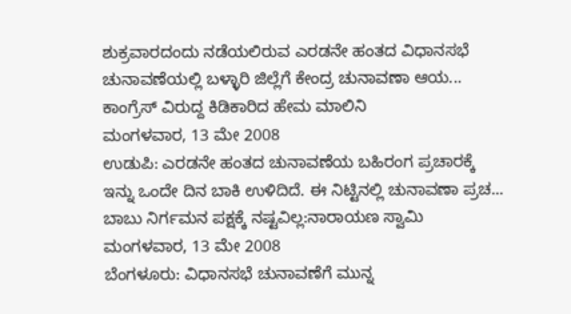ಶುಕ್ರವಾರದಂದು ನಡೆಯಲಿರುವ ಎರಡನೇ ಹಂತದ ವಿಧಾನಸಭೆ ಚುನಾವಣೆಯಲ್ಲಿ ಬಳ್ಳಾರಿ ಜಿಲ್ಲೆಗೆ ಕೇಂದ್ರ ಚುನಾವಣಾ ಆಯ...
ಕಾಂಗ್ರೆಸ್ ವಿರುದ್ದ ಕಿಡಿಕಾರಿದ ಹೇಮ ಮಾಲಿನಿ
ಮಂಗಳವಾರ, 13 ಮೇ 2008
ಉಡುಪಿ: ಎರಡನೇ ಹಂತದ ಚುನಾವಣೆಯ ಬಹಿರಂಗ ಪ್ರಚಾರಕ್ಕೆ ಇನ್ನು ಒಂದೇ ದಿನ ಬಾಕಿ ಉಳಿದಿದೆ. ಈ ನಿಟ್ಟಿನಲ್ಲಿ ಚುನಾವಣಾ ಪ್ರಚ...
ಬಾಬು ನಿರ್ಗಮನ ಪಕ್ಷಕ್ಕೆ ನಷ್ಟವಿಲ್ಲ:ನಾರಾಯಣ ಸ್ವಾಮಿ
ಮಂಗಳವಾರ, 13 ಮೇ 2008
ಬೆಂಗಳೂರು: ವಿಧಾನಸಭೆ ಚುನಾವಣೆಗೆ ಮುನ್ನ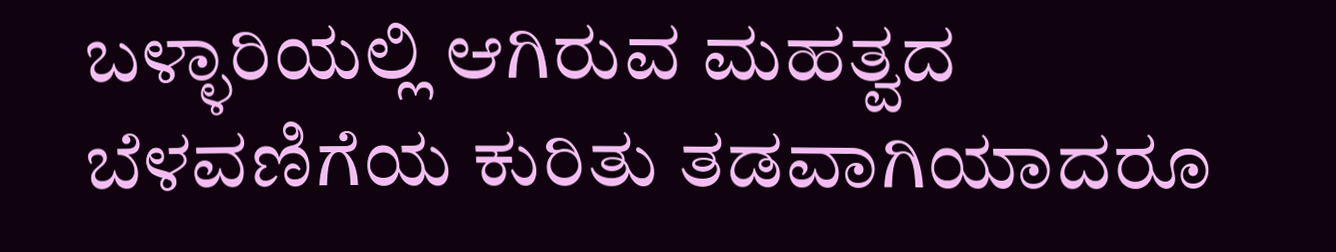ಬಳ್ಳಾರಿಯಲ್ಲಿ ಆಗಿರುವ ಮಹತ್ವದ ಬೆಳವಣಿಗೆಯ ಕುರಿತು ತಡವಾಗಿಯಾದರೂ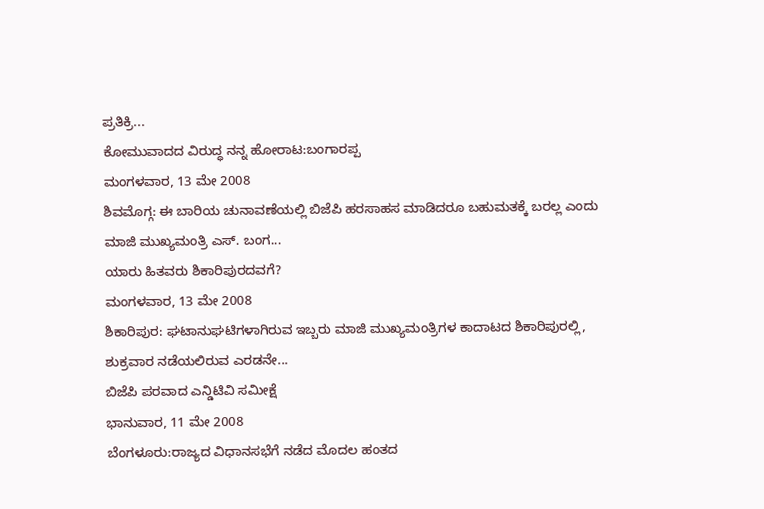ಪ್ರತಿಕ್ರಿ...
ಕೋಮುವಾದದ ವಿರುದ್ಧ ನನ್ನ ಹೋರಾಟ:ಬಂಗಾರಪ್ಪ
ಮಂಗಳವಾರ, 13 ಮೇ 2008
ಶಿವಮೊಗ್ಗ: ಈ ಬಾರಿಯ ಚುನಾವಣೆಯಲ್ಲಿ ಬಿಜೆಪಿ ಹರಸಾಹಸ ಮಾಡಿದರೂ ಬಹುಮತಕ್ಕೆ ಬರಲ್ಲ ಎಂದು ಮಾಜಿ ಮುಖ್ಯಮಂತ್ರಿ ಎಸ್. ಬಂಗ...
ಯಾರು ಹಿತವರು ಶಿಕಾರಿಪುರದವಗೆ?
ಮಂಗಳವಾರ, 13 ಮೇ 2008
ಶಿಕಾರಿಪುರ: ಘಟಾನುಘಟಿಗಳಾಗಿರುವ ಇಬ್ಬರು ಮಾಜಿ ಮುಖ್ಯಮಂತ್ರಿಗಳ ಕಾದಾಟದ ಶಿಕಾರಿಪುರಲ್ಲಿ, ಶುಕ್ರವಾರ ನಡೆಯಲಿರುವ ಎರಡನೇ...
ಬಿಜೆಪಿ ಪರವಾದ ಎನ್ಡಿಟಿವಿ ಸಮೀಕ್ಷೆ
ಭಾನುವಾರ, 11 ಮೇ 2008
ಬೆಂಗಳೂರು:ರಾಜ್ಯದ ವಿಧಾನಸಭೆಗೆ ನಡೆದ ಮೊದಲ ಹಂತದ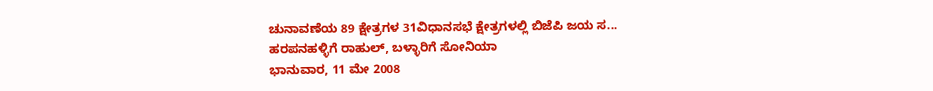ಚುನಾವಣೆಯ 89 ಕ್ಷೇತ್ರಗಳ 31ವಿಧಾನಸಭೆ ಕ್ಷೇತ್ರಗಳಲ್ಲಿ ಬಿಜೆಪಿ ಜಯ ಸ...
ಹರಪನಹಳ್ಳಿಗೆ ರಾಹುಲ್, ಬಳ್ಳಾರಿಗೆ ಸೋನಿಯಾ
ಭಾನುವಾರ, 11 ಮೇ 2008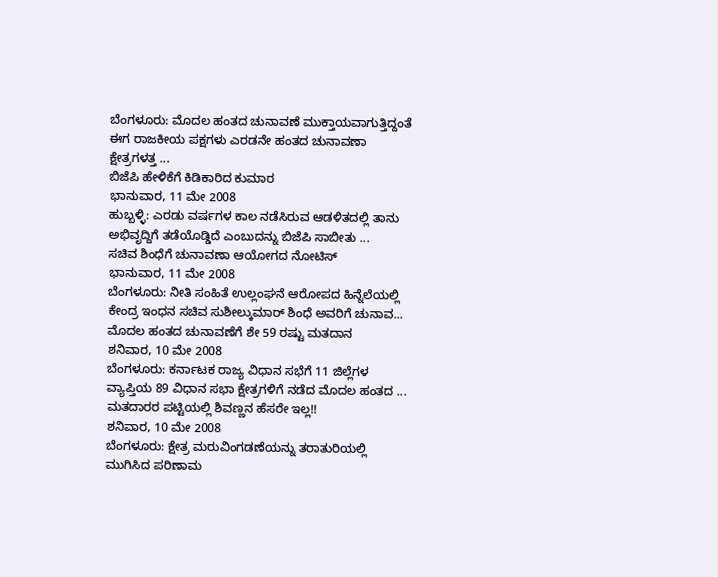ಬೆಂಗಳೂರು: ಮೊದಲ ಹಂತದ ಚುನಾವಣೆ ಮುಕ್ತಾಯವಾಗುತ್ತಿದ್ದಂತೆ ಈಗ ರಾಜಕೀಯ ಪಕ್ಷಗಳು ಎರಡನೇ ಹಂತದ ಚುನಾವಣಾ ಕ್ಷೇತ್ರಗಳತ್ತ ...
ಬಿಜೆಪಿ ಹೇಳಿಕೆಗೆ ಕಿಡಿಕಾರಿದ ಕುಮಾರ
ಭಾನುವಾರ, 11 ಮೇ 2008
ಹುಬ್ಬಳ್ಳಿ: ಎರಡು ವರ್ಷಗಳ ಕಾಲ ನಡೆಸಿರುವ ಆಡಳಿತದಲ್ಲಿ ತಾನು ಅಭಿವೃದ್ದಿಗೆ ತಡೆಯೊಡ್ಡಿದೆ ಎಂಬುದನ್ನು ಬಿಜೆಪಿ ಸಾಬೀತು ...
ಸಚಿವ ಶಿಂಧೆಗೆ ಚುನಾವಣಾ ಆಯೋಗದ ನೋಟಿಸ್
ಭಾನುವಾರ, 11 ಮೇ 2008
ಬೆಂಗಳೂರು: ನೀತಿ ಸಂಹಿತೆ ಉಲ್ಲಂಘನೆ ಆರೋಪದ ಹಿನ್ನೆಲೆಯಲ್ಲಿ ಕೇಂದ್ರ ಇಂಧನ ಸಚಿವ ಸುಶೀಲ್ಕುಮಾರ್ ಶಿಂಧೆ ಅವರಿಗೆ ಚುನಾವ...
ಮೊದಲ ಹಂತದ ಚುನಾವಣೆಗೆ ಶೇ 59 ರಷ್ಟು ಮತದಾನ
ಶನಿವಾರ, 10 ಮೇ 2008
ಬೆಂಗಳೂರು: ಕರ್ನಾಟಕ ರಾಜ್ಯ ವಿಧಾನ ಸಭೆಗೆ 11 ಜಿಲ್ಲೆಗಳ ವ್ಯಾಪ್ತಿಯ 89 ವಿಧಾನ ಸಭಾ ಕ್ಷೇತ್ರಗಳಿಗೆ ನಡೆದ ಮೊದಲ ಹಂತದ ...
ಮತದಾರರ ಪಟ್ಟಿಯಲ್ಲಿ ಶಿವಣ್ಣನ ಹೆಸರೇ ಇಲ್ಲ!!
ಶನಿವಾರ, 10 ಮೇ 2008
ಬೆಂಗಳೂರು: ಕ್ಷೇತ್ರ ಮರುವಿಂಗಡಣೆಯನ್ನು ತರಾತುರಿಯಲ್ಲಿ ಮುಗಿಸಿದ ಪರಿಣಾಮ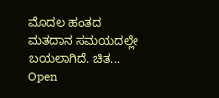ಮೊದಲ ಹಂತದ ಮತದಾನ ಸಮಯದಲ್ಲೇ ಬಯಲಾಗಿದೆ. ಚಿತ...
Open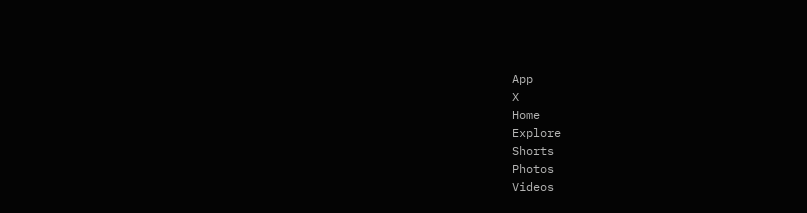App
X
Home
Explore
Shorts
Photos
Videos